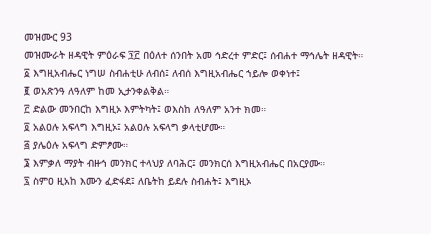መዝሙር 93
መዝሙራት ዘዳዊት ምዕራፍ ፺፫ በዕለተ ሰንበት አመ ኅድረተ ምድር፤ ሰብሐተ ማኅሌት ዘዳዊት።
፩ እግዚአብሔር ነግሠ ስብሐቲሁ ለብሰ፤ ለብሰ እግዚአብሔር ኀይሎ ወቀነተ፤
፪ ወአጽንዓ ለዓለም ከመ ኢታንቀልቅል።
፫ ድልው መንበርከ እግዚኦ እምትካት፤ ወእስከ ለዓለም አንተ ክመ።
፬ አልዐሉ አፍላግ እግዚኦ፤ አልዐሉ አፍላግ ቃላቲሆሙ።
፭ ያሌዕሉ አፍላግ ድምፆሙ።
፮ እምቃለ ማያት ብዙኅ መንክር ተላህያ ለባሕር፤ መንክርሰ እግዚአብሔር በአርያሙ።
፯ ስምዐ ዚአከ እሙን ፈድፋደ፤ ለቤትከ ይደሉ ስብሐት፤ እግዚኦ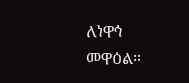ለነዋኅ መዋዕል።